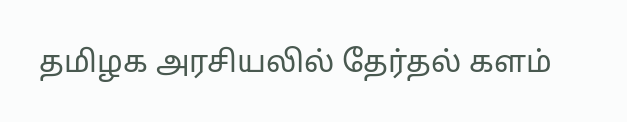தமிழக அரசியலில் தேர்தல் களம்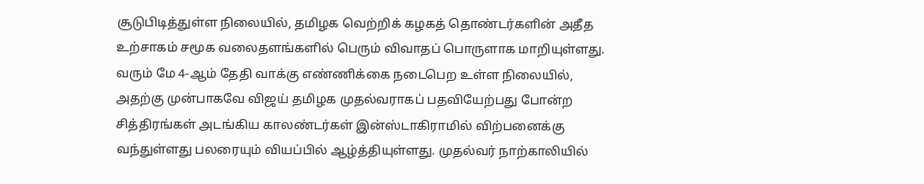சூடுபிடித்துள்ள நிலையில், தமிழக வெற்றிக் கழகத் தொண்டர்களின் அதீத உற்சாகம் சமூக வலைதளங்களில் பெரும் விவாதப் பொருளாக மாறியுள்ளது. வரும் மே 4-ஆம் தேதி வாக்கு எண்ணிக்கை நடைபெற உள்ள நிலையில், அதற்கு முன்பாகவே விஜய் தமிழக முதல்வராகப் பதவியேற்பது போன்ற சித்திரங்கள் அடங்கிய காலண்டர்கள் இன்ஸ்டாகிராமில் விற்பனைக்கு வந்துள்ளது பலரையும் வியப்பில் ஆழ்த்தியுள்ளது. முதல்வர் நாற்காலியில்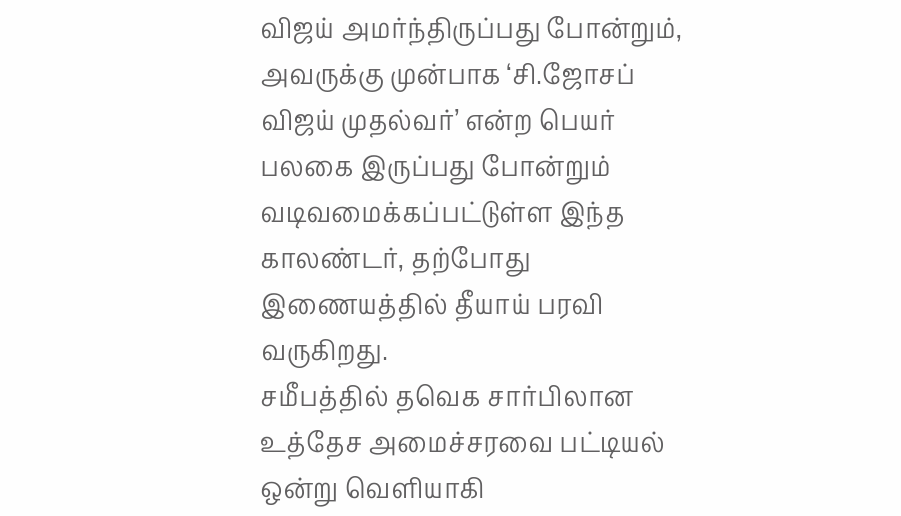விஜய் அமர்ந்திருப்பது போன்றும், அவருக்கு முன்பாக ‘சி.ஜோசப் விஜய் முதல்வர்’ என்ற பெயர் பலகை இருப்பது போன்றும் வடிவமைக்கப்பட்டுள்ள இந்த காலண்டர், தற்போது இணையத்தில் தீயாய் பரவி வருகிறது.
சமீபத்தில் தவெக சார்பிலான உத்தேச அமைச்சரவை பட்டியல் ஒன்று வெளியாகி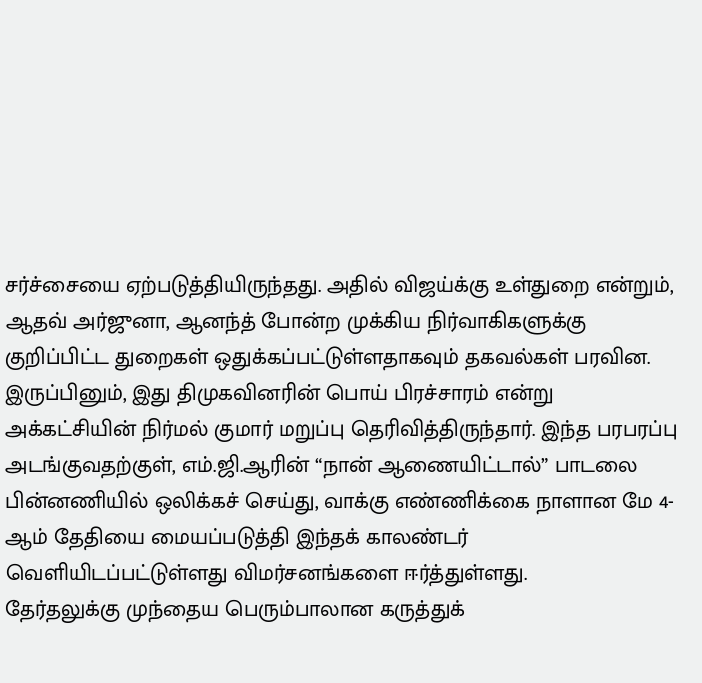சர்ச்சையை ஏற்படுத்தியிருந்தது. அதில் விஜய்க்கு உள்துறை என்றும், ஆதவ் அர்ஜுனா, ஆனந்த் போன்ற முக்கிய நிர்வாகிகளுக்கு குறிப்பிட்ட துறைகள் ஒதுக்கப்பட்டுள்ளதாகவும் தகவல்கள் பரவின. இருப்பினும், இது திமுகவினரின் பொய் பிரச்சாரம் என்று அக்கட்சியின் நிர்மல் குமார் மறுப்பு தெரிவித்திருந்தார். இந்த பரபரப்பு அடங்குவதற்குள், எம்.ஜி.ஆரின் “நான் ஆணையிட்டால்” பாடலை பின்னணியில் ஒலிக்கச் செய்து, வாக்கு எண்ணிக்கை நாளான மே 4-ஆம் தேதியை மையப்படுத்தி இந்தக் காலண்டர் வெளியிடப்பட்டுள்ளது விமர்சனங்களை ஈர்த்துள்ளது.
தேர்தலுக்கு முந்தைய பெரும்பாலான கருத்துக்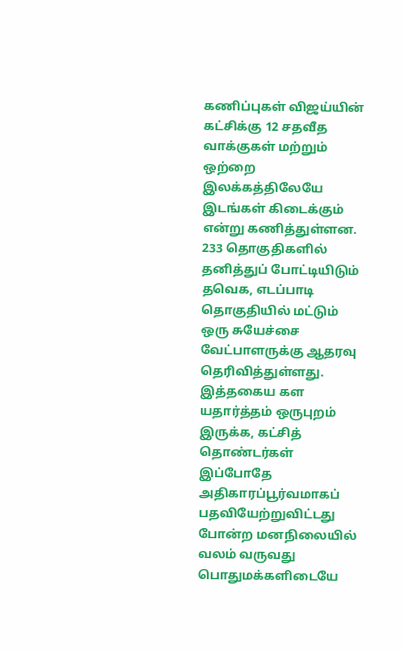கணிப்புகள் விஜய்யின் கட்சிக்கு 12 சதவீத வாக்குகள் மற்றும் ஒற்றை இலக்கத்திலேயே இடங்கள் கிடைக்கும் என்று கணித்துள்ளன. 233 தொகுதிகளில் தனித்துப் போட்டியிடும் தவெக, எடப்பாடி தொகுதியில் மட்டும் ஒரு சுயேச்சை வேட்பாளருக்கு ஆதரவு தெரிவித்துள்ளது. இத்தகைய கள யதார்த்தம் ஒருபுறம் இருக்க, கட்சித் தொண்டர்கள் இப்போதே அதிகாரப்பூர்வமாகப் பதவியேற்றுவிட்டது போன்ற மனநிலையில் வலம் வருவது பொதுமக்களிடையே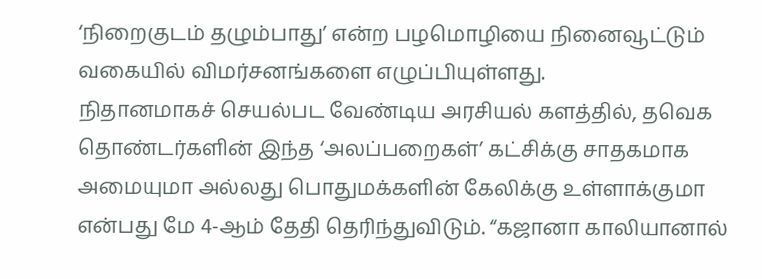‘நிறைகுடம் தழும்பாது’ என்ற பழமொழியை நினைவூட்டும் வகையில் விமர்சனங்களை எழுப்பியுள்ளது.
நிதானமாகச் செயல்பட வேண்டிய அரசியல் களத்தில், தவெக தொண்டர்களின் இந்த ‘அலப்பறைகள்’ கட்சிக்கு சாதகமாக அமையுமா அல்லது பொதுமக்களின் கேலிக்கு உள்ளாக்குமா என்பது மே 4-ஆம் தேதி தெரிந்துவிடும். “கஜானா காலியானால்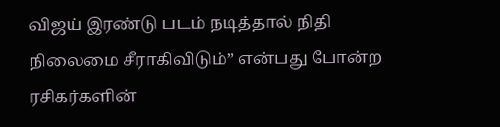விஜய் இரண்டு படம் நடித்தால் நிதி நிலைமை சீராகிவிடும்” என்பது போன்ற ரசிகர்களின்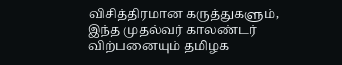விசித்திரமான கருத்துகளும், இந்த முதல்வர் காலண்டர் விற்பனையும் தமிழக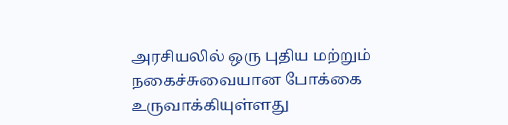அரசியலில் ஒரு புதிய மற்றும் நகைச்சுவையான போக்கை உருவாக்கியுள்ளது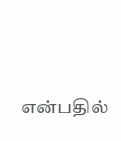என்பதில்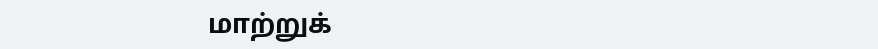மாற்றுக்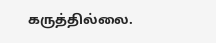கருத்தில்லை.